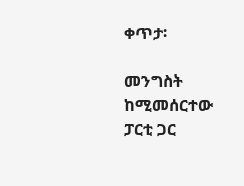ቀጥታ፡

መንግስት ከሚመሰርተው ፓርቲ ጋር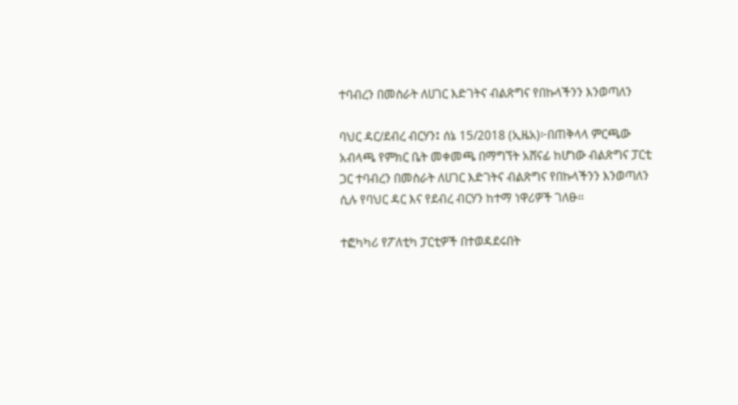ተባብረን በመስራት ለሀገር እድገትና ብልጽግና የበኩላችንን እንወጣለን

ባህር ዳር/ደብረ ብርሃን፤ ሰኔ 15/2018 (ኢዜአ)፦በጠቅላላ ምርጫው አብላጫ የምክር ቤት መቀመጫ በማግኘት አሸናፊ ከሆነው ብልጽግና ፓርቲ ጋር ተባብረን በመስራት ለሀገር እድገትና ብልጽግና የበኩላችንን እንወጣለን ሲሉ የባህር ዳር እና የደብረ ብርሃን ከተማ ነዋሪዎች ገለፁ።

ተፎካካሪ የፖለቲካ ፓርቲዎች በተወዳደሩበት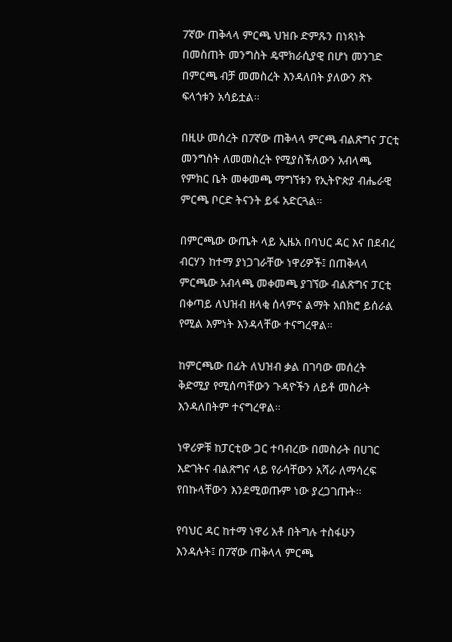7ኛው ጠቅላላ ምርጫ ህዝቡ ድምጹን በነጻነት በመስጠት መንግስት ዴሞክራሲያዊ በሆነ መንገድ በምርጫ ብቻ መመስረት እንዳለበት ያለውን ጽኑ ፍላጎቱን አሳይቷል።

በዚሁ መሰረት በ7ኛው ጠቅላላ ምርጫ ብልጽግና ፓርቲ መንግስት ለመመስረት የሚያስችለውን አብላጫ የምክር ቤት መቀመጫ ማግኘቱን የኢትዮጵያ ብሔራዊ ምርጫ ቦርድ ትናንት ይፋ አድርጓል።

በምርጫው ውጤት ላይ ኢዜአ በባህር ዳር እና በደብረ ብርሃን ከተማ ያነጋገራቸው ነዋሪዎች፤ በጠቅላላ ምርጫው አብላጫ መቀመጫ ያገኘው ብልጽግና ፓርቲ በቀጣይ ለህዝብ ዘላቂ ሰላምና ልማት አበክሮ ይሰራል የሚል እምነት እንዳላቸው ተናግረዋል።

ከምርጫው በፊት ለህዝብ ቃል በገባው መሰረት ቅድሚያ የሚሰጣቸውን ጉዳዮችን ለይቶ መስራት እንዳለበትም ተናግረዋል።

ነዋሪዎቹ ከፓርቲው ጋር ተባብረው በመስራት በሀገር እድገትና ብልጽግና ላይ የራሳቸውን አሻራ ለማሳረፍ የበኩላቸውን እንደሚወጡም ነው ያረጋገጡት።

የባህር ዳር ከተማ ነዋሪ አቶ በትግሉ ተስፋሁን እንዳሉት፤ በ7ኛው ጠቅላላ ምርጫ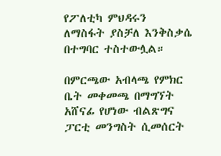የፖለቲካ ምህዳሩን ለማስፋት ያስቻለ እንቅስቃሴ በተግባር ተስተውሏል።

በምርጫው አብላጫ የምክር ቤት መቀመጫ በማግኘት አሸናፊ የሆነው ብልጽግና ፓርቲ መንግስት ሲመሰርት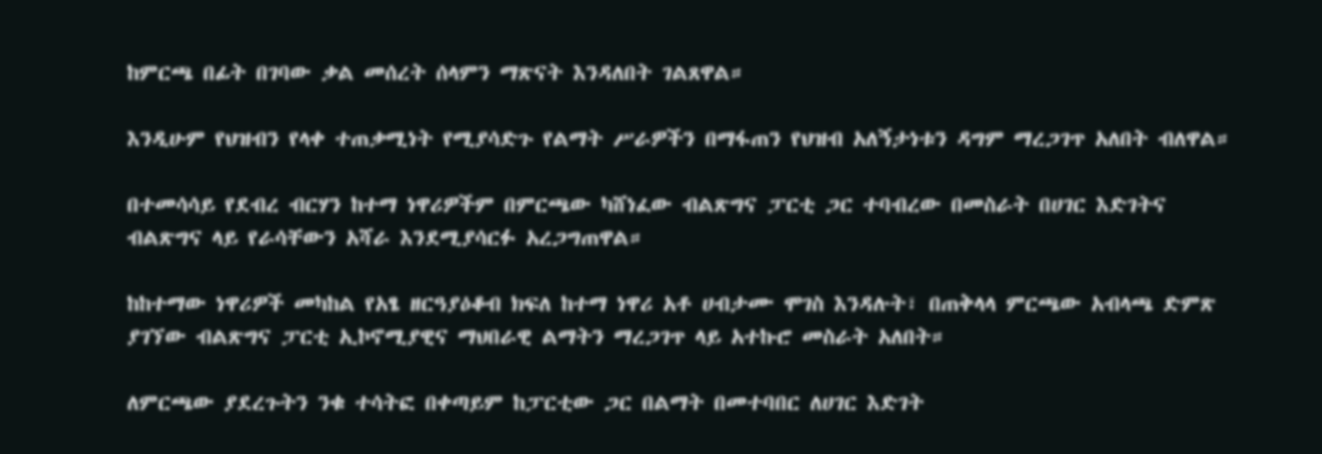ከምርጫ በፊት በገባው ቃል መሰረት ሰላምን ማጽናት እንዳለበት ገልጸዋል።

እንዲሁም የህዝብን የላቀ ተጠቃሚነት የሚያሳድጉ የልማት ሥራዎችን በማፋጠን የህዝብ አለኝታነቱን ዳግም ማረጋገጥ አለበት ብለዋል።

በተመሳሳይ የደብረ ብርሃን ከተማ ነዋሪዎችም በምርጫው ካሸነፈው ብልጽግና ፓርቲ ጋር ተባብረው በመስራት በሀገር እድገትና ብልጽግና ላይ የራሳቸውን አሻራ እንደሚያሳርፉ አረጋግጠዋል።

ከከተማው ነዋሪዎች መካከል የአፄ ዘርዓያዕቆብ ክፍለ ከተማ ነዋሪ አቶ ሀብታሙ ሞገስ እንዳሉት፣ በጠቅላላ ምርጫው አብላጫ ድምጽ ያገኘው ብልጽግና ፓርቲ ኢኮኖሚያዊና ማህበራዊ ልማትን ማረጋገጥ ላይ አተኩሮ መስራት አለበት።

ለምርጫው ያደረጉትን ንቁ ተሳትፎ በቀጣይም ከፓርቲው ጋር በልማት በመተባበር ለሀገር እድገት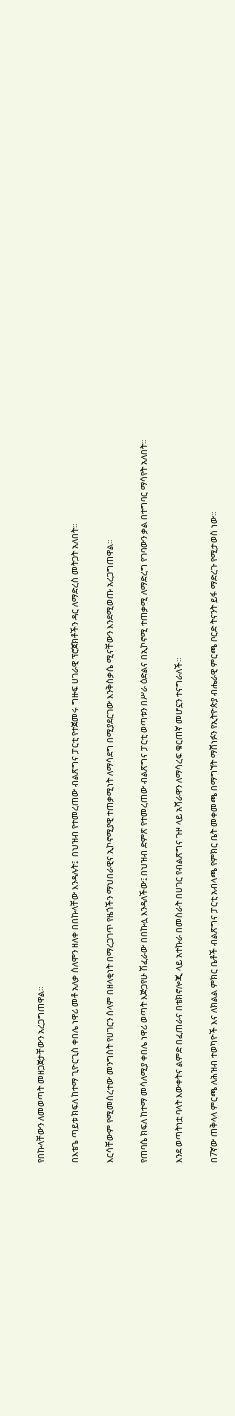የበኩላቸውን ለመወጣት መዘጋጀታቸውን አረጋግጠዋል።

በእቴጌ ጣይቱ ክፍለ ከተማ ጊዮርጊስ ቀበሌ ነዋሪ መቶ አለቃ ሰለሞን ዘለቀ በበኩላቸው እንዳሉት፤  በህዝብ የተመረጠው ብልጽግና ፓርቲ የተጀመሩ ግዙፍ ሀገራዊ ፕሮጀክቶችን ዳር ለማድረስ መትጋት አለበት።

እርሳቸውም የሚመሰረተው መንግስት የሀገርን ሰላም በዘላቂነት በማረጋገጥ የዜጎችን ማህበራዊና ኢኮኖሚያዊ ተጠቃሚነት ለማሳደግ በሚያደርገው እንቅስቃሴ ሚናቸውን እንደሚወጡ አረጋግጠዋል።

የጠባሴ ክፍለ ከተማ መሳለሚያ ቀበሌ ነዋሪ ወጣት እጅጋየሁ ሽፈራው በበኩሏ እንዳለችው፤ በህዝብ ድምጽ የተመረጠው ብልጽግና ፓርቲ ወጣቱን በሥራ ዕድልና በኢኮኖሚ ተጠቃሚ ለማድረግ የገባውን ቃል በተግባር ማሳየት አለበት።

እንደ ወጣትነቷ ባላት እውቀትና ልምድ በፈጠራና በቴክኖሎጂ ላይ አተኩራ በመስራት በሀገር የብልጽግና ጉዞ ላይ አሻራዋን ለማሳረፍ ቁርጠኛ መሆኗን ተናግራለች።

በ7ኛው ጠቅላላ ምርጫ ለሕዝብ ተወካዮች እና ለክልል ምክር ቤቶች ብልጽግና ፓርቲ አብላጫ የምክር ቤት መቀመጫ በማግኘት ማሸነፉን የኢትዮጵያ ብሔራዊ ምርጫ ቦርድ ትናንት ይፋ ማድረጉ የሚታወስ ነው።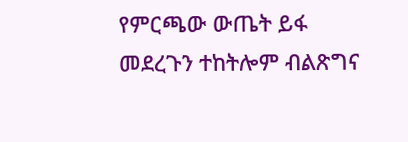የምርጫው ውጤት ይፋ መደረጉን ተከትሎም ብልጽግና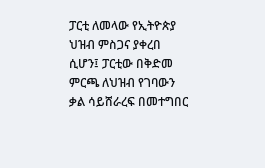ፓርቲ ለመላው የኢትዮጵያ ህዝብ ምስጋና ያቀረበ ሲሆን፤ ፓርቲው በቅድመ ምርጫ ለህዝብ የገባውን ቃል ሳይሸራረፍ በመተግበር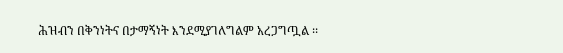ሕዝብን በቅንነትና በታማኝነት እንደሚያገለግልም አረጋግጧል ፡፡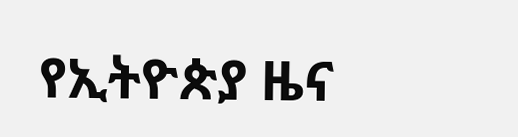የኢትዮጵያ ዜና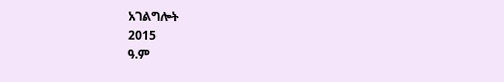አገልግሎት
2015
ዓ.ም